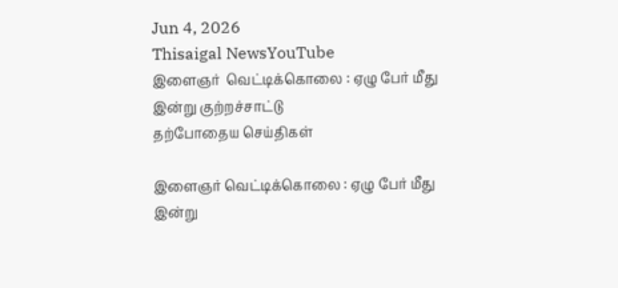Jun 4, 2026
Thisaigal NewsYouTube
இளைஞர்  வெட்டிக்கொலை : ஏழு பேர் மீது இன்று குற்றச்சாட்டு
தற்போதைய செய்திகள்

இளைஞர் வெட்டிக்கொலை : ஏழு பேர் மீது இன்று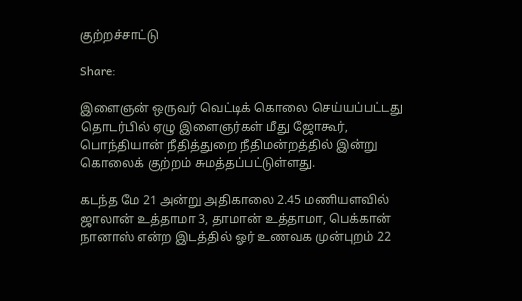குற்றச்சாட்டு

Share:

இளைஞன் ஒருவர் வெட்டிக் கொலை செய்யப்பட்டது தொடர்பில் ஏழு இளைஞர்கள் மீது ஜோகூர், பொந்தியான் நீதித்துறை நீதிமன்றத்தில் இன்று கொலைக் குற்றம் சுமத்தப்பட்டுள்ளது.

கடந்த மே 21 அன்று அதிகாலை 2.45 மணியளவில் ஜாலான் உத்தாமா 3, தாமான் உத்தாமா, பெக்கான் நானாஸ் என்ற இடத்தில் ஓர் உணவக முன்புறம் 22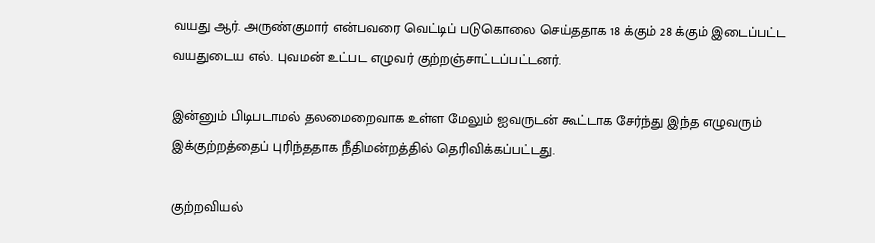வயது ஆர். அருண்குமார் என்பவரை வெட்டிப் படுகொலை செய்ததாக 18 க்கும் 28 க்கும் இடைப்பட்ட வயதுடைய எல். புவமன் உட்பட எழுவர் குற்றஞ்சாட்டப்பட்டனர்.

இன்னும் பிடிபடாமல் தலமைறைவாக உள்ள மேலும் ஐவருடன் கூட்டாக சேர்ந்து இந்த எழுவரும் இக்குற்றத்தைப் புரிந்ததாக நீதிமன்றத்தில் தெரிவிக்கப்பட்டது.

குற்றவியல்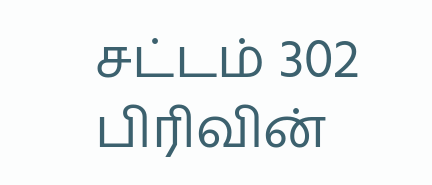சட்டம் 302 பிரிவின்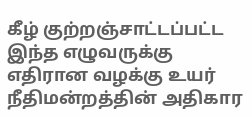கீழ் குற்றஞ்சாட்டப்பட்ட இந்த எழுவருக்கு எதிரான வழக்கு உயர் நீதிமன்றத்தின் அதிகார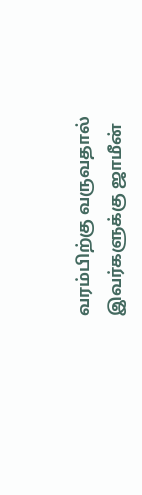வரம்பிற்கு வருவதால் இவர்களுக்கு ஜாமீன்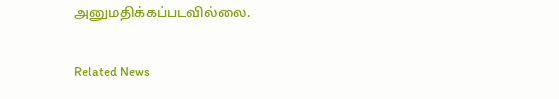அனுமதிக்கப்படவில்லை.

Related News